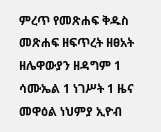ምረጥ የመጽሐፍ ቅዱስ መጽሐፍ ዘፍጥረት ዘፀአት ዘሌዋውያን ዘዳግም 1 ሳሙኤል 1 ነገሥት 1 ዜና መዋዕል ነህምያ ኢዮብ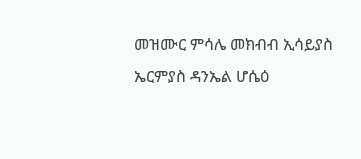መዝሙር ምሳሌ መክብብ ኢሳይያስ ኤርምያስ ዳንኤል ሆሴዕ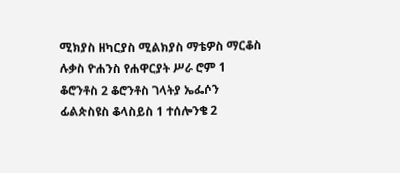ሚክያስ ዘካርያስ ሚልክያስ ማቴዎስ ማርቆስ ሉቃስ ዮሐንስ የሐዋርያት ሥራ ሮም 1 ቆሮንቶስ 2 ቆሮንቶስ ገላትያ ኤፌሶን ፊልጵስዩስ ቆላስይስ 1 ተሰሎንቄ 2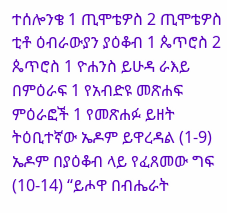ተሰሎንቄ 1 ጢሞቴዎስ 2 ጢሞቴዎስ ቲቶ ዕብራውያን ያዕቆብ 1 ጴጥሮስ 2 ጴጥሮስ 1 ዮሐንስ ይሁዳ ራእይ በምዕራፍ 1 የአብድዩ መጽሐፍ ምዕራፎች 1 የመጽሐፉ ይዘት ትዕቢተኛው ኤዶም ይዋረዳል (1-9) ኤዶም በያዕቆብ ላይ የፈጸመው ግፍ (10-14) “ይሖዋ በብሔራት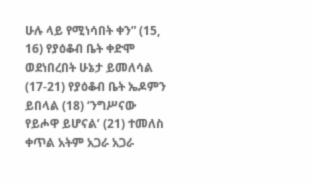ሁሉ ላይ የሚነሳበት ቀን” (15, 16) የያዕቆብ ቤት ቀድሞ ወደነበረበት ሁኔታ ይመለሳል (17-21) የያዕቆብ ቤት ኤዶምን ይበላል (18) ‘ንግሥናው የይሖዋ ይሆናል’ (21) ተመለስ ቀጥል አትም አጋራ አጋራ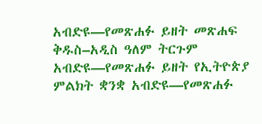አብድዩ—የመጽሐፉ ይዘት መጽሐፍ ቅዱስ–አዲስ ዓለም ትርጉም አብድዩ—የመጽሐፉ ይዘት የኢትዮጵያ ምልክት ቋንቋ አብድዩ—የመጽሐፉ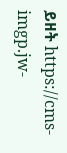ይዘት https://cms-imgp.jw-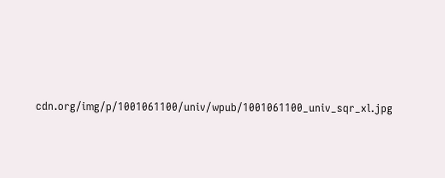cdn.org/img/p/1001061100/univ/wpub/1001061100_univ_sqr_xl.jpg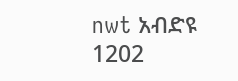nwt አብድዩ 1202